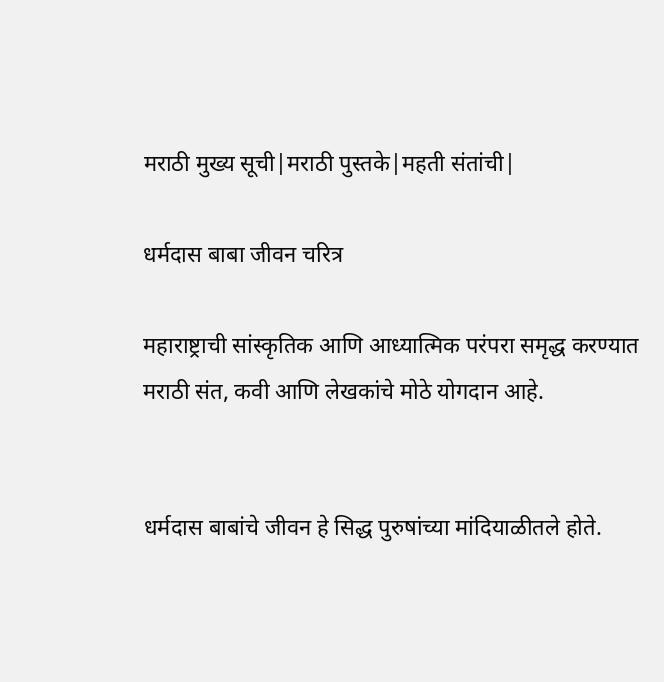मराठी मुख्य सूची|मराठी पुस्तके|महती संतांची|

धर्मदास बाबा जीवन चरित्र

महाराष्ट्राची सांस्कृतिक आणि आध्यात्मिक परंपरा समृद्ध करण्यात मराठी संत, कवी आणि लेखकांचे मोठे योगदान आहे.


धर्मदास बाबांचे जीवन हे सिद्ध पुरुषांच्या मांदियाळीतले होते.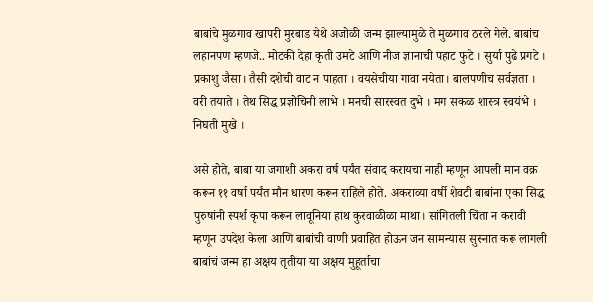बाबांचे मुळगाव खापरी मुरबाड येथे अजोळी जन्म झाल्यामुळे ते मुळगाव ठरले गेले. बाबांच लहानपण म्हणजे.. मोटकी देहा कृती उमटे आणि नीज ज्ञानाची पहाट फुटे । सुर्या पुढे प्रगटे । प्रकाशु जैसा। तैसी दशेची वाट न पाहता । वयसेचीया गावा नयेता। बालपणीच सर्वज्ञता । वरी तयाते । तेथ सिद्ध प्रज्ञोचिनी लाभे । मनची सारस्वत दुभे । मग सकळ शास्त्र स्वयंभे । निघती मुखे ।

असे होते, बाबा या जगाशी अकरा वर्ष पर्यंत संवाद करायचा नाही म्हणून आपली मान वक्र करून ११ वर्षा पर्यंत मौन धारण करून राहिले होते. अकराव्या वर्षी शेवटी बाबांना एका सिद्ध पुरुषांनी स्पर्श कृपा करून लावूनिया हाथ कुरवाळीळा माथा। सांगितली चिंता न करावी म्हणून उपदेश केला आणि बाबांची वाणी प्रवाहित होऊन जन सामन्यास सुस्नात करू लागली बाबांचं जन्म हा अक्षय तृतीया या अक्षय मुहूर्ताचा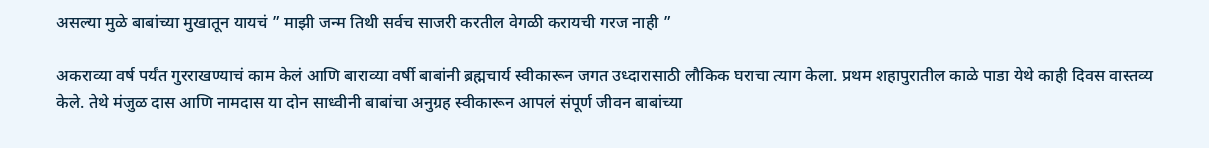असल्या मुळे बाबांच्या मुखातून यायचं ” माझी जन्म तिथी सर्वच साजरी करतील वेगळी करायची गरज नाही ”

अकराव्या वर्ष पर्यंत गुरराखण्याचं काम केलं आणि बाराव्या वर्षी बाबांनी ब्रह्मचार्य स्वीकारून जगत उध्दारासाठी लौकिक घराचा त्याग केला. प्रथम शहापुरातील काळे पाडा येथे काही दिवस वास्तव्य केले. तेथे मंजुळ दास आणि नामदास या दोन साध्वीनी बाबांचा अनुग्रह स्वीकारून आपलं संपूर्ण जीवन बाबांच्या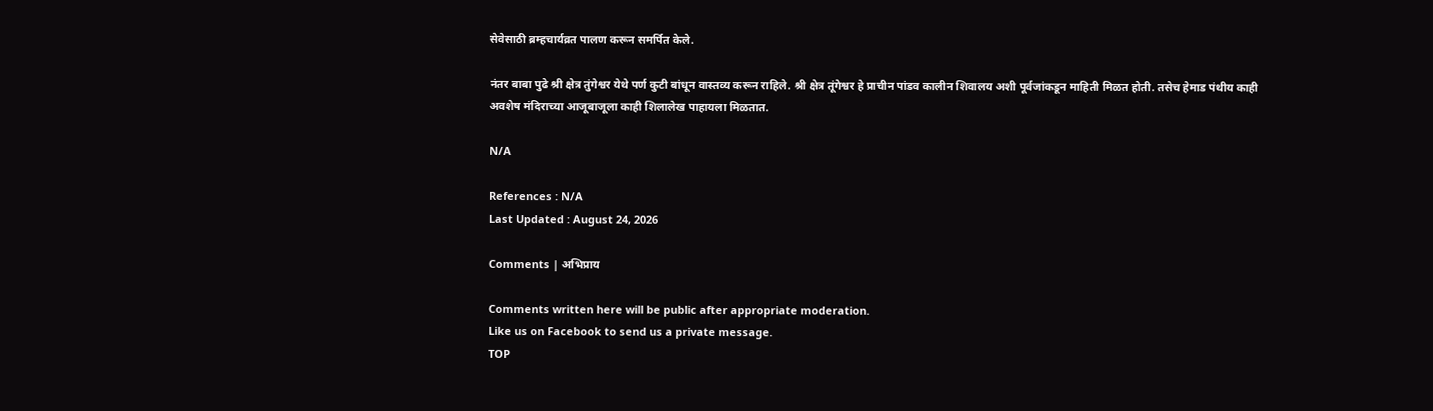सेवेसाठी ब्रम्हचार्यव्रत पालण करून समर्पित केले.

नंतर बाबा पुढे श्री क्षेत्र तुंगेश्वर येथे पर्ण कुटी बांधून वास्तव्य करून राहिले. श्री क्षेत्र तूंगेश्वर हे प्राचीन पांडव कालीन शिवालय अशी पूर्वजांकडून माहिती मिळत होती. तसेच हेमाड पंथीय काही अवशेष मंदिराच्या आजूबाजूला काही शिलालेख पाहायला मिळतात.

N/A

References : N/A
Last Updated : August 24, 2026

Comments | अभिप्राय

Comments written here will be public after appropriate moderation.
Like us on Facebook to send us a private message.
TOP